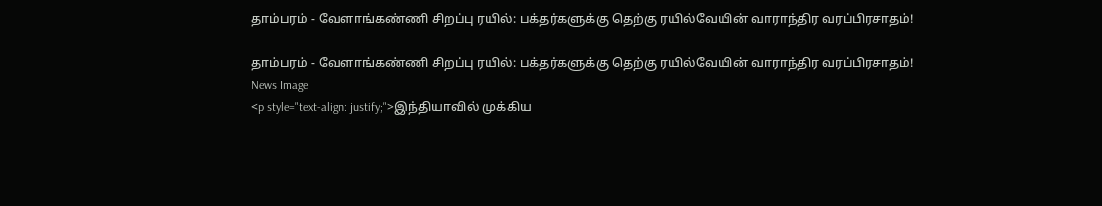தாம்பரம் - வேளாங்கண்ணி சிறப்பு ரயில்: பக்தர்களுக்கு தெற்கு ரயில்வேயின் வாராந்திர வரப்பிரசாதம்!

தாம்பரம் - வேளாங்கண்ணி சிறப்பு ரயில்: பக்தர்களுக்கு தெற்கு ரயில்வேயின் வாராந்திர வரப்பிரசாதம்!
News Image
<p style="text-align: justify;">இந்தியாவில் முக்கிய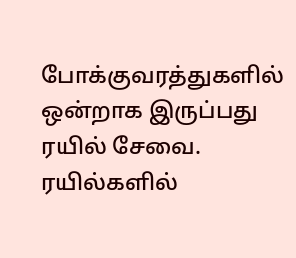போக்குவரத்துகளில் ஒன்றாக இருப்பது ரயில் சேவை. ரயில்களில்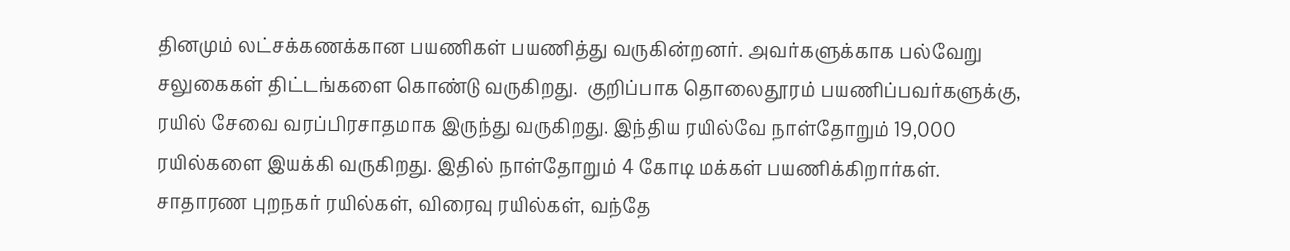தினமும் லட்சக்கணக்கான பயணிகள் பயணித்து வருகின்றனர். அவர்களுக்காக பல்வேறு சலுகைகள் திட்டங்களை கொண்டு வருகிறது.  குறிப்பாக தொலைதூரம் பயணிப்பவர்களுக்கு, ரயில் சேவை வரப்பிரசாதமாக இருந்து வருகிறது. இந்திய ரயில்வே நாள்தோறும் 19,000 ரயில்களை இயக்கி வருகிறது. இதில் நாள்தோறும் 4 கோடி மக்கள் பயணிக்கிறார்கள். சாதாரண புறநகர் ரயில்கள், விரைவு ரயில்கள், வந்தே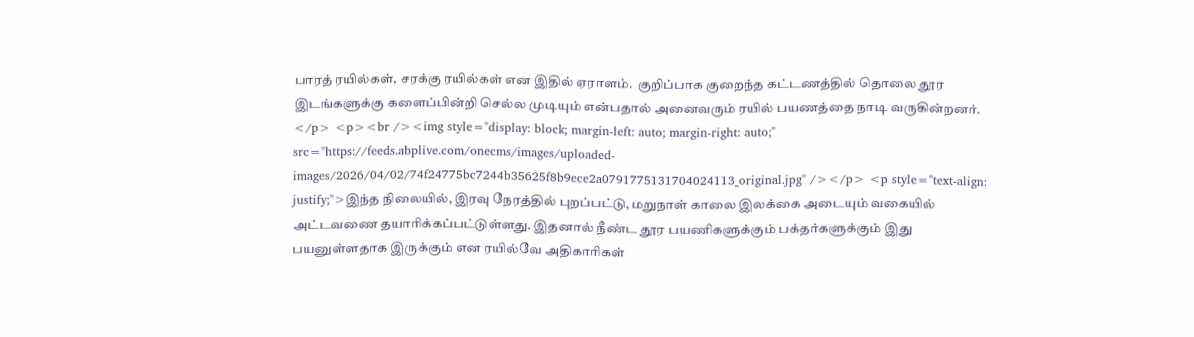பாரத் ரயில்கள், சரக்கு ரயில்கள் என இதில் ஏராளம்.  குறிப்பாக குறைந்த கட்டணத்தில் தொலை தூர இடங்களுக்கு களைப்பின்றி செல்ல முடியும் என்பதால் அனைவரும் ரயில் பயணத்தை நாடி வருகின்றனர். </p> <p><br /><img style="display: block; margin-left: auto; margin-right: auto;" src="https://feeds.abplive.com/onecms/images/uploaded-images/2026/04/02/74f24775bc7244b35625f8b9ece2a0791775131704024113_original.jpg" /></p> <p style="text-align: justify;">இந்த நிலையில், இரவு நேரத்தில் புறப்பட்டு, மறுநாள் காலை இலக்கை அடையும் வகையில் அட்டவணை தயாரிக்கப்பட்டுள்ளது. இதனால் நீண்ட தூர பயணிகளுக்கும் பக்தர்களுக்கும் இது பயனுள்ளதாக இருக்கும் என ரயில்வே அதிகாரிகள்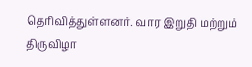தெரிவித்துள்ளனர். வார இறுதி மற்றும் திருவிழா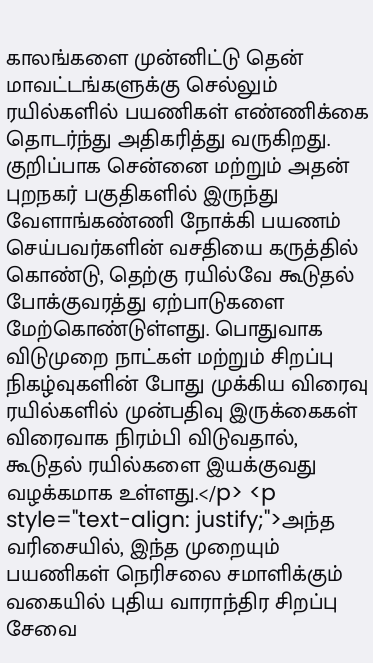காலங்களை முன்னிட்டு தென் மாவட்டங்களுக்கு செல்லும் ரயில்களில் பயணிகள் எண்ணிக்கை தொடர்ந்து அதிகரித்து வருகிறது. குறிப்பாக சென்னை மற்றும் அதன் புறநகர் பகுதிகளில் இருந்து வேளாங்கண்ணி நோக்கி பயணம் செய்பவர்களின் வசதியை கருத்தில் கொண்டு, தெற்கு ரயில்வே கூடுதல் போக்குவரத்து ஏற்பாடுகளை மேற்கொண்டுள்ளது. பொதுவாக விடுமுறை நாட்கள் மற்றும் சிறப்பு நிகழ்வுகளின் போது முக்கிய விரைவு ரயில்களில் முன்பதிவு இருக்கைகள் விரைவாக நிரம்பி விடுவதால், கூடுதல் ரயில்களை இயக்குவது வழக்கமாக உள்ளது.</p> <p style="text-align: justify;">அந்த வரிசையில், இந்த முறையும் பயணிகள் நெரிசலை சமாளிக்கும் வகையில் புதிய வாராந்திர சிறப்பு சேவை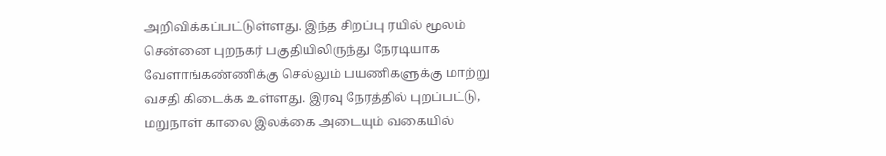அறிவிக்கப்பட்டுள்ளது. இந்த சிறப்பு ரயில் மூலம் சென்னை புறநகர் பகுதியிலிருந்து நேரடியாக வேளாங்கண்ணிக்கு செல்லும் பயணிகளுக்கு மாற்று வசதி கிடைக்க உள்ளது. இரவு நேரத்தில் புறப்பட்டு, மறுநாள் காலை இலக்கை அடையும் வகையில்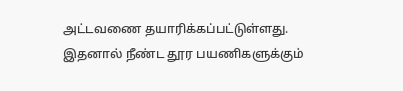அட்டவணை தயாரிக்கப்பட்டுள்ளது. இதனால் நீண்ட தூர பயணிகளுக்கும்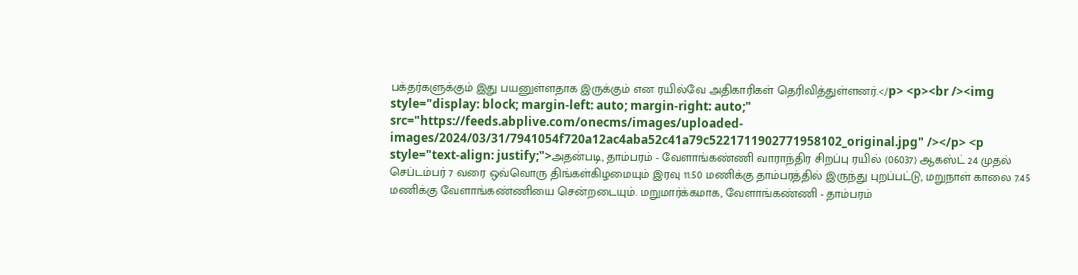பக்தர்களுக்கும் இது பயனுள்ளதாக இருக்கும் என ரயில்வே அதிகாரிகள் தெரிவித்துள்ளனர்.</p> <p><br /><img style="display: block; margin-left: auto; margin-right: auto;" src="https://feeds.abplive.com/onecms/images/uploaded-images/2024/03/31/7941054f720a12ac4aba52c41a79c5221711902771958102_original.jpg" /></p> <p style="text-align: justify;">அதன்படி, தாம்பரம் - வேளாங்கண்ணி வாராந்திர சிறப்பு ரயில் (06037) ஆகஸ்ட் 24 முதல் செப்டம்பர் 7 வரை ஒவ்வொரு திங்கள்கிழமையும் இரவு 11.50 மணிக்கு தாம்பரத்தில் இருந்து புறப்பட்டு, மறுநாள் காலை 7.45 மணிக்கு வேளாங்கண்ணியை சென்றடையும். மறுமார்க்கமாக, வேளாங்கண்ணி - தாம்பரம்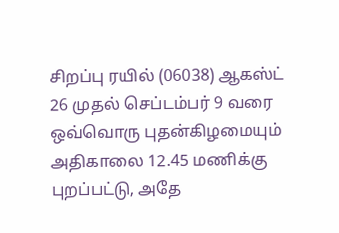சிறப்பு ரயில் (06038) ஆகஸ்ட் 26 முதல் செப்டம்பர் 9 வரை ஒவ்வொரு புதன்கிழமையும் அதிகாலை 12.45 மணிக்கு புறப்பட்டு, அதே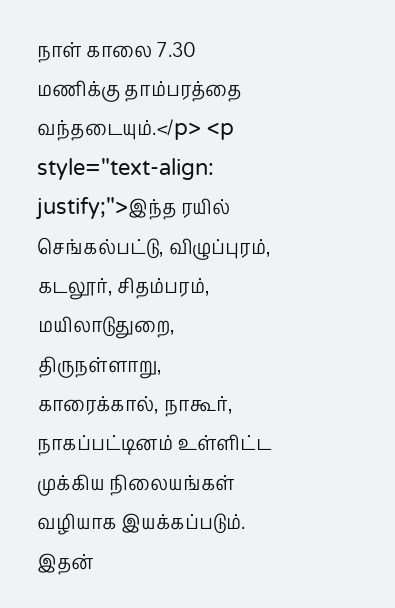நாள் காலை 7.30 மணிக்கு தாம்பரத்தை வந்தடையும்.</p> <p style="text-align: justify;">இந்த ரயில் செங்கல்பட்டு, விழுப்புரம், கடலூர், சிதம்பரம், மயிலாடுதுறை, திருநள்ளாறு, காரைக்கால், நாகூர், நாகப்பட்டினம் உள்ளிட்ட முக்கிய நிலையங்கள் வழியாக இயக்கப்படும். இதன்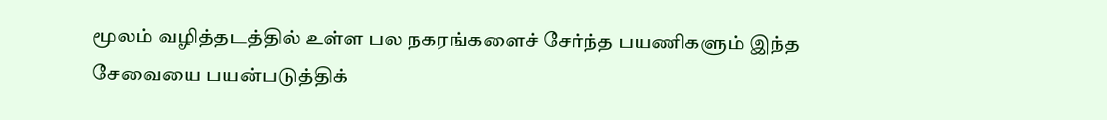மூலம் வழித்தடத்தில் உள்ள பல நகரங்களைச் சேர்ந்த பயணிகளும் இந்த சேவையை பயன்படுத்திக்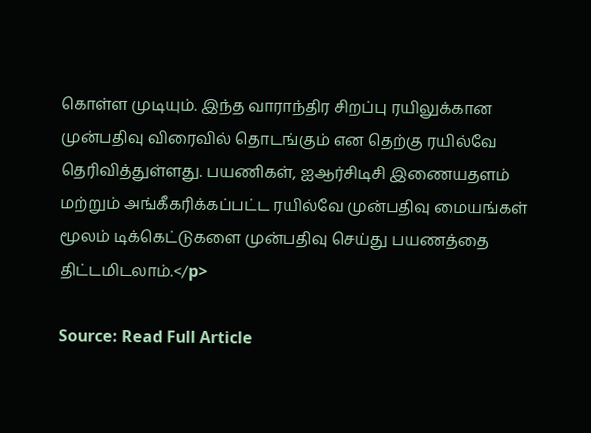கொள்ள முடியும். இந்த வாராந்திர சிறப்பு ரயிலுக்கான முன்பதிவு விரைவில் தொடங்கும் என தெற்கு ரயில்வே தெரிவித்துள்ளது. பயணிகள், ஐஆர்சிடிசி இணையதளம் மற்றும் அங்கீகரிக்கப்பட்ட ரயில்வே முன்பதிவு மையங்கள் மூலம் டிக்கெட்டுகளை முன்பதிவு செய்து பயணத்தை திட்டமிடலாம்.</p>

Source: Read Full Article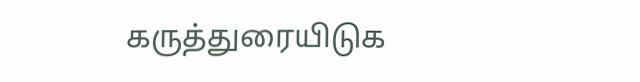கருத்துரையிடுக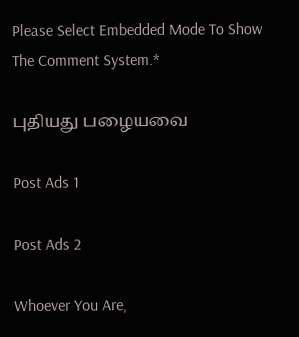Please Select Embedded Mode To Show The Comment System.*

புதியது பழையவை

Post Ads 1

Post Ads 2

Whoever You Are,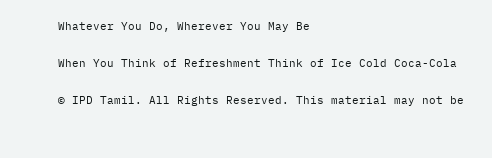Whatever You Do, Wherever You May Be

When You Think of Refreshment Think of Ice Cold Coca-Cola

© IPD Tamil. All Rights Reserved. This material may not be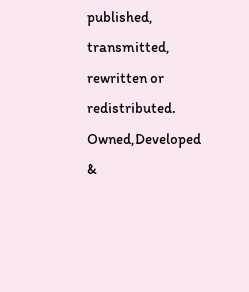published, transmitted, rewritten or redistributed.
Owned,Developed &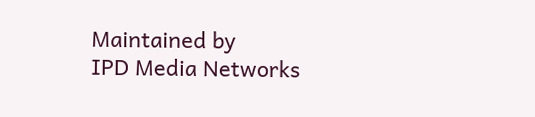Maintained by
IPD Media Networks